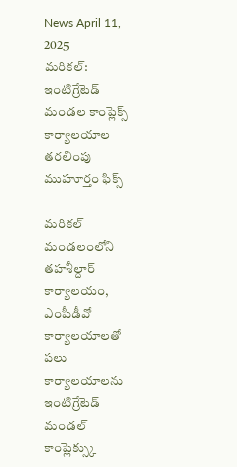News April 11, 2025
మరికల్: ఇంటిగ్రేటెడ్ మండల కాంప్లెక్స్ కార్యాలయాల తరలింపు ముహూర్తం ఫిక్స్

మరికల్ మండలంలోని తహశీల్దార్ కార్యాలయం, ఎంపీడీవో కార్యాలయాలతో పలు కార్యాలయాలను ఇంటిగ్రేటెడ్ మండల్ కాంప్లెక్స్కు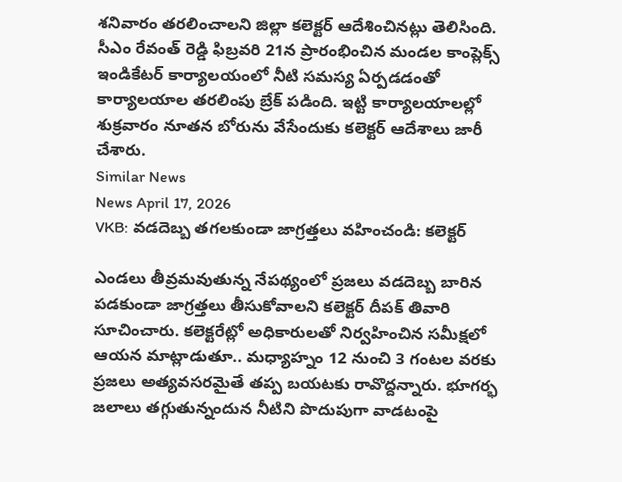శనివారం తరలించాలని జిల్లా కలెక్టర్ ఆదేశించినట్లు తెలిసింది. సీఎం రేవంత్ రెడ్డి ఫిబ్రవరి 21న ప్రారంభించిన మండల కాంప్లెక్స్ ఇండికేటర్ కార్యాలయంలో నీటి సమస్య ఏర్పడడంతో కార్యాలయాల తరలింపు బ్రేక్ పడింది. ఇట్టి కార్యాలయాలల్లో శుక్రవారం నూతన బోరును వేసేందుకు కలెక్టర్ ఆదేశాలు జారీ చేశారు.
Similar News
News April 17, 2026
VKB: వడదెబ్బ తగలకుండా జాగ్రత్తలు వహించండి: కలెక్టర్

ఎండలు తీవ్రమవుతున్న నేపథ్యంలో ప్రజలు వడదెబ్బ బారిన పడకుండా జాగ్రత్తలు తీసుకోవాలని కలెక్టర్ దీపక్ తివారి సూచించారు. కలెక్టరేట్లో అధికారులతో నిర్వహించిన సమీక్షలో ఆయన మాట్లాడుతూ.. మధ్యాహ్నం 12 నుంచి 3 గంటల వరకు ప్రజలు అత్యవసరమైతే తప్ప బయటకు రావొద్దన్నారు. భూగర్భ జలాలు తగ్గుతున్నందున నీటిని పొదుపుగా వాడటంపై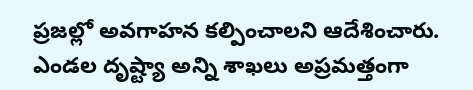ప్రజల్లో అవగాహన కల్పించాలని ఆదేశించారు. ఎండల దృష్ట్యా అన్ని శాఖలు అప్రమత్తంగా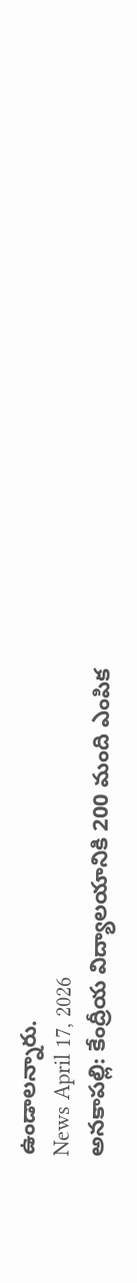ఉండాలన్నారు.
News April 17, 2026
అనకాపల్లి: కేంద్రీయ విద్యాలయానికి 200 మంది ఎంపిక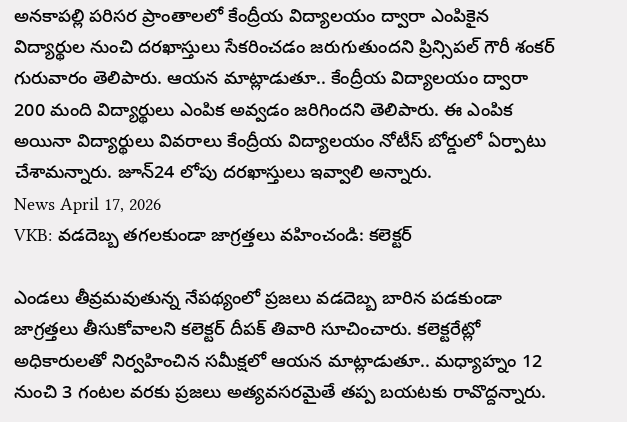అనకాపల్లి పరిసర ప్రాంతాలలో కేంద్రీయ విద్యాలయం ద్వారా ఎంపికైన విద్యార్థుల నుంచి దరఖాస్తులు సేకరించడం జరుగుతుందని ప్రిన్సిపల్ గౌరీ శంకర్ గురువారం తెలిపారు. ఆయన మాట్లాడుతూ.. కేంద్రీయ విద్యాలయం ద్వారా 200 మంది విద్యార్థులు ఎంపిక అవ్వడం జరిగిందని తెలిపారు. ఈ ఎంపిక అయినా విద్యార్థులు వివరాలు కేంద్రీయ విద్యాలయం నోటీస్ బోర్డులో ఏర్పాటు చేశామన్నారు. జూన్24 లోపు దరఖాస్తులు ఇవ్వాలి అన్నారు.
News April 17, 2026
VKB: వడదెబ్బ తగలకుండా జాగ్రత్తలు వహించండి: కలెక్టర్

ఎండలు తీవ్రమవుతున్న నేపథ్యంలో ప్రజలు వడదెబ్బ బారిన పడకుండా జాగ్రత్తలు తీసుకోవాలని కలెక్టర్ దీపక్ తివారి సూచించారు. కలెక్టరేట్లో అధికారులతో నిర్వహించిన సమీక్షలో ఆయన మాట్లాడుతూ.. మధ్యాహ్నం 12 నుంచి 3 గంటల వరకు ప్రజలు అత్యవసరమైతే తప్ప బయటకు రావొద్దన్నారు.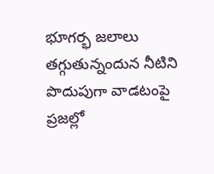భూగర్భ జలాలు తగ్గుతున్నందున నీటిని పొదుపుగా వాడటంపై ప్రజల్లో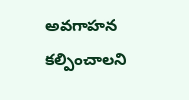అవగాహన కల్పించాలని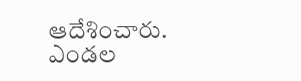ఆదేశించారు. ఎండల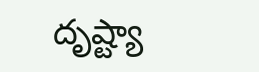దృష్ట్యా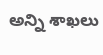అన్ని శాఖలు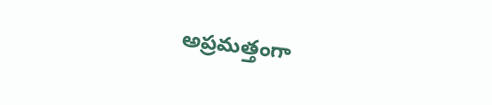అప్రమత్తంగా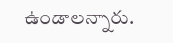ఉండాలన్నారు.